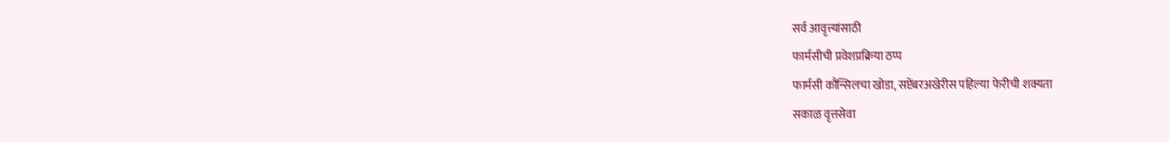सर्व आवृत्त्यांसाठी
फार्मसीची प्रवेशप्रक्रिया ठप्प
फार्मसी कौन्सिलचा खोडा, सप्टेंबरअखेरीस पहिल्या फेरीची शक्यता
सकाळ वृत्तसेवा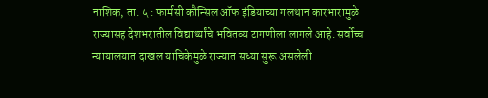नाशिक, ता. ५ : फार्मसी कौन्सिल ऑफ इंडियाच्या गलथान कारभारामुळे राज्यासह देशभरातील विद्यार्थ्यांचे भवितव्य टागणीला लागले आहे. सर्वोच्च न्यायालयात दाखल याचिकेमुळे राज्यात सध्या सुरू असलेली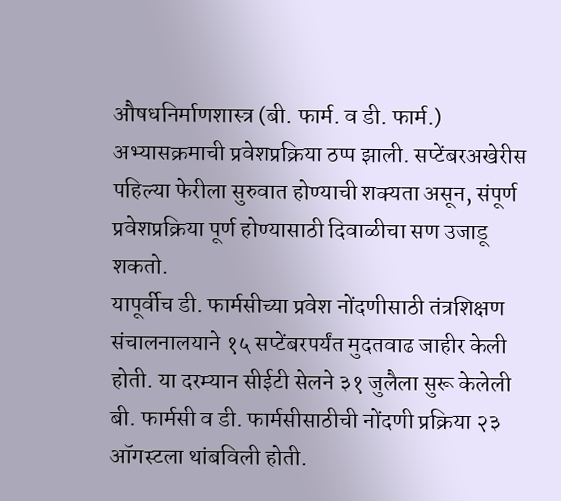औषधनिर्माणशास्त्र (बी. फार्म. व डी. फार्म.) अभ्यासक्रमाची प्रवेशप्रक्रिया ठप्प झाली. सप्टेंबरअखेरीस पहिल्या फेरीला सुरुवात होण्याची शक्यता असून, संपूर्ण प्रवेशप्रक्रिया पूर्ण होण्यासाठी दिवाळीचा सण उजाडू शकतो.
यापूर्वीच डी. फार्मसीच्या प्रवेश नोंदणीसाठी तंत्रशिक्षण संचालनालयाने १५ सप्टेंबरपर्यंत मुदतवाढ जाहीर केली होती. या दरम्यान सीईटी सेलने ३१ जुलैला सुरू केलेली बी. फार्मसी व डी. फार्मसीसाठीची नोंदणी प्रक्रिया २३ ऑगस्टला थांबविली होती.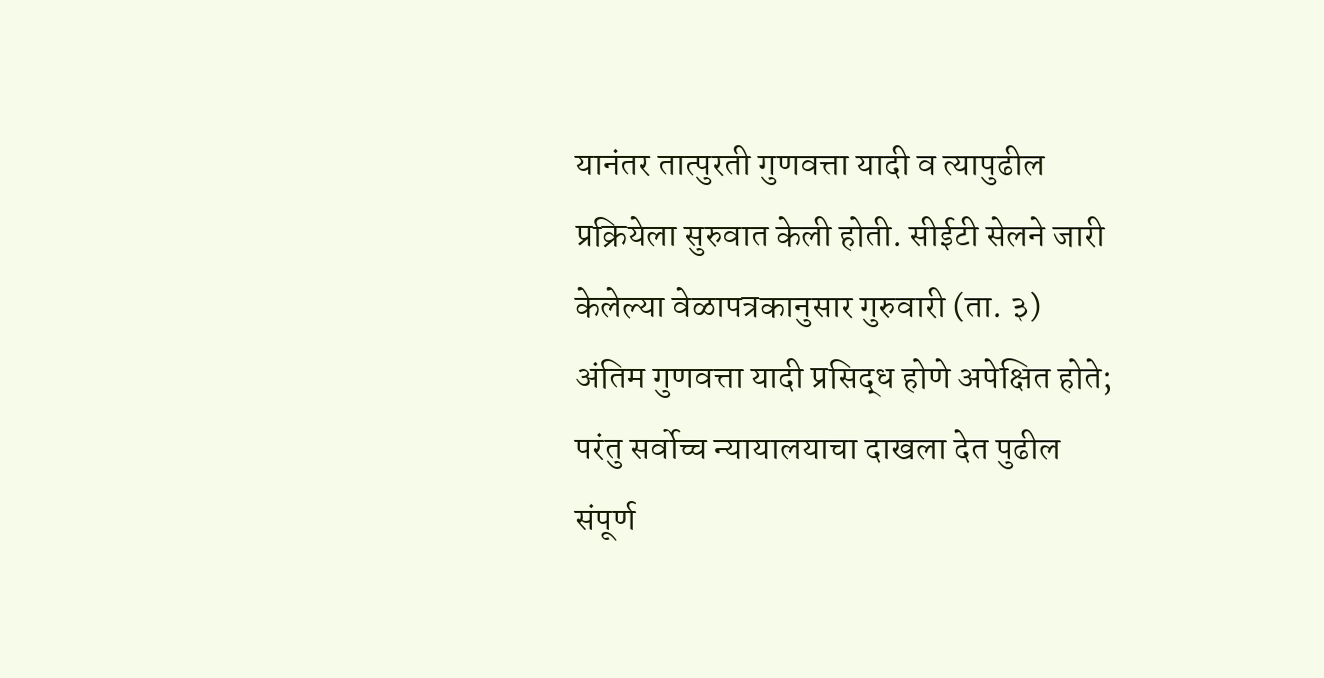यानंतर तात्पुरती गुणवत्ता यादी व त्यापुढील प्रक्रियेला सुरुवात केली होती. सीईटी सेलने जारी केलेल्या वेळापत्रकानुसार गुरुवारी (ता. ३) अंतिम गुणवत्ता यादी प्रसिद्ध होणे अपेक्षित होते; परंतु सर्वोच्च न्यायालयाचा दाखला देत पुढील संपूर्ण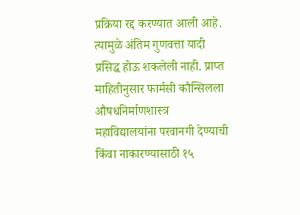प्रक्रिया रद्द करण्यात आली आहे. त्यामुळे अंतिम गुणवत्ता यादी प्रसिद्ध होऊ शकलेली नाही. प्राप्त माहितीनुसार फार्मसी कौन्सिलला औषधनिर्माणशास्त्र महाविद्यालयांना परवानगी देण्याची किंवा नाकारण्यासाठी १५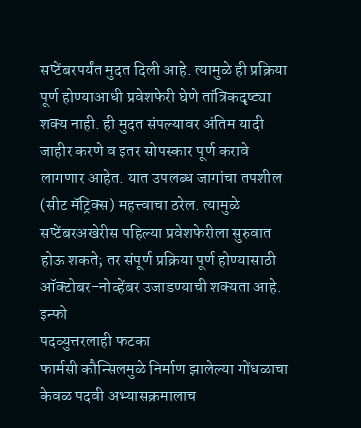सप्टेंबरपर्यंत मुदत दिली आहे. त्यामुळे ही प्रक्रिया पूर्ण होण्याआधी प्रवेशफेरी घेणे तांत्रिकदृष्ट्या शक्य नाही. ही मुदत संपल्यावर अंतिम यादी जाहीर करणे व इतर सोपस्कार पूर्ण करावे लागणार आहेत. यात उपलब्ध जागांचा तपशील (सीट मॅट्रिक्स) महत्त्वाचा ठरेल. त्यामुळे सप्टेंबरअखेरीस पहिल्या प्रवेशफेरीला सुरुवात होऊ शकते; तर संपूर्ण प्रक्रिया पूर्ण होण्यासाठी ऑक्टोबर-नोव्हेंबर उजाडण्याची शक्यता आहे.
इन्फो
पदव्युत्तरलाही फटका
फार्मसी कौन्सिलमुळे निर्माण झालेल्या गोंधळाचा केवळ पदवी अभ्यासक्रमालाच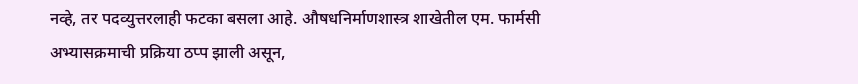नव्हे, तर पदव्युत्तरलाही फटका बसला आहे. औषधनिर्माणशास्त्र शाखेतील एम. फार्मसी अभ्यासक्रमाची प्रक्रिया ठप्प झाली असून,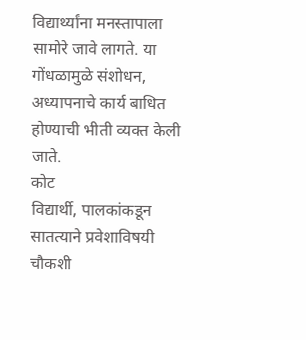विद्यार्थ्यांना मनस्तापाला सामोरे जावे लागते. या गोंधळामुळे संशोधन, अध्यापनाचे कार्य बाधित होण्याची भीती व्यक्त केली जाते.
कोट
विद्यार्थी, पालकांकडून सातत्याने प्रवेशाविषयी चौकशी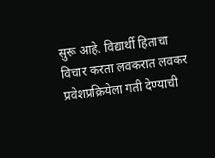सुरू आहे. विद्यार्थी हिताचा विचार करता लवकरात लवकर प्रवेशप्रक्रियेला गती देण्याची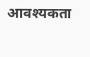आवश्यकता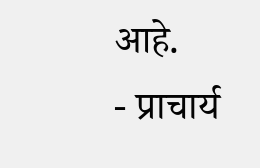आहे.
- प्राचार्य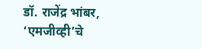डॉ. राजेंद्र भांबर,
‘एमजीव्ही’चे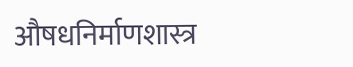औषधनिर्माणशास्त्र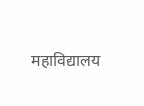महाविद्यालय